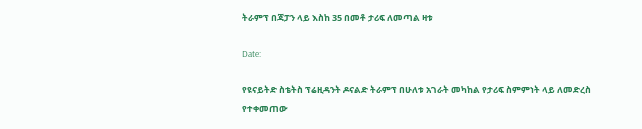ትራምፕ በጃፓን ላይ እስከ 35 በመቶ ታሪፍ ለመጣል ዛቱ

Date:

የዩናይትድ ስቴትስ ፕሬዚዳንት ዶናልድ ትራምፕ በሁለቱ አገራት መካከል የታሪፍ ስምምነት ላይ ለመድረስ የተቀመጠው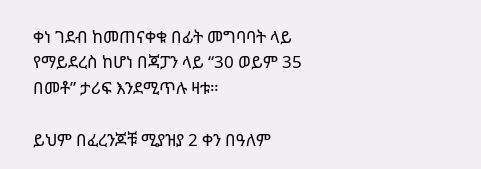ቀነ ገደብ ከመጠናቀቁ በፊት መግባባት ላይ የማይደረስ ከሆነ በጃፓን ላይ “30 ወይም 35 በመቶ” ታሪፍ እንደሚጥሉ ዛቱ።

ይህም በፈረንጆቹ ሚያዝያ 2 ቀን በዓለም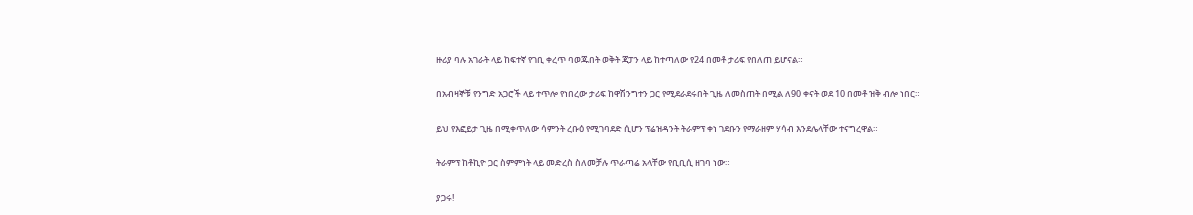ዙሪያ ባሉ አገራት ላይ ከፍተኛ የገቢ ቀረጥ ባወጁበት ወቅት ጃፓን ላይ ከተጣለው የ24 በመቶ ታሪፍ የበለጠ ይሆናል።

በአብዛኞቹ የንግድ አጋሮች ላይ ተጥሎ የነበረው ታሪፍ ከዋሽንግተን ጋር የሚደራደሩበት ጊዜ ለመስጠት በሚል ለ90 ቀናት ወደ 10 በመቶ ዝቅ ብሎ ነበር።

ይህ የእፎይታ ጊዜ በሚቀጥለው ሳምንት ረቡዕ የሚገባደድ ሲሆን ፕሬዝዳንት ትራምፕ ቀነ ገደቡን የማራዘም ሃሳብ እንደሌላቸው ተናግረዋል።

ትራምፕ ከቶኪዮ ጋር ስምምነት ላይ መድረስ ስለመቻሉ ጥራጣሬ አላቸው የቢቢሲ ዘገባ ነው።

ያጋሩ!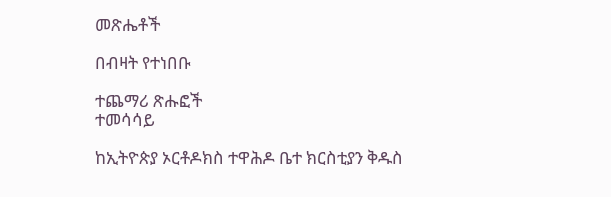መጽሔቶች

በብዛት የተነበቡ

ተጨማሪ ጽሑፎች
ተመሳሳይ

ከኢትዮጵያ ኦርቶዶክስ ተዋሕዶ ቤተ ክርስቲያን ቅዱስ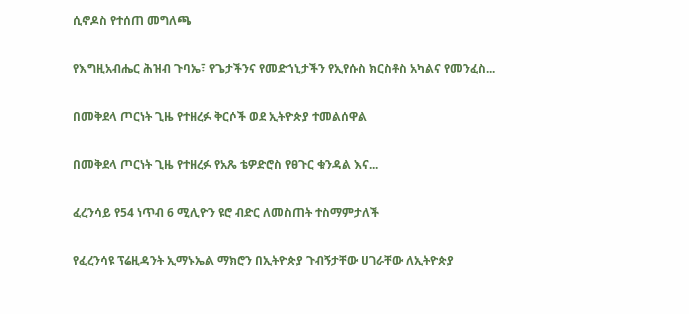ሲኖዶስ የተሰጠ መግለጫ

የእግዚአብሔር ሕዝብ ጉባኤ፣ የጌታችንና የመድኀኒታችን የኢየሱስ ክርስቶስ አካልና የመንፈስ...

በመቅደላ ጦርነት ጊዜ የተዘረፉ ቅርሶች ወደ ኢትዮጵያ ተመልሰዋል

በመቅደላ ጦርነት ጊዜ የተዘረፉ የአጼ ቴዎድሮስ የፀጉር ቁንዳል እና...

ፈረንሳይ የ54 ነጥብ 6 ሚሊዮን ዩሮ ብድር ለመስጠት ተስማምታለች

የፈረንሳዩ ፕሬዚዳንት ኢማኑኤል ማክሮን በኢትዮጵያ ጉብኝታቸው ሀገራቸው ለኢትዮጵያ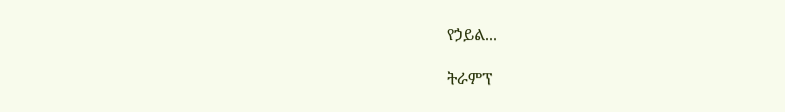የኃይል...

ትራምፕ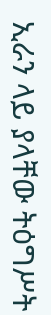ኢራን ላይ ያላቸው ትዕግሥት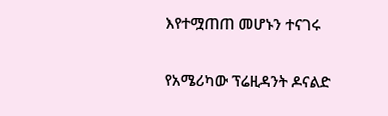እየተሟጠጠ መሆኑን ተናገሩ

የአሜሪካው ፕሬዚዳንት ዶናልድ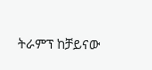ትራምፕ ከቻይናው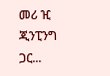መሪ ዢ ጂንፒንግ ጋር...